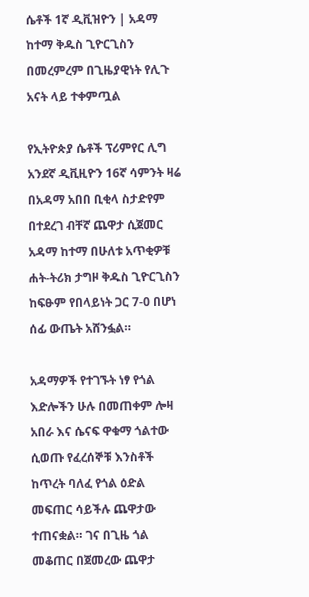ሴቶች 1ኛ ዲቪዝዮን | አዳማ ከተማ ቅዱስ ጊዮርጊስን በመረምረም በጊዜያዊነት የሊጉ አናት ላይ ተቀምጧል

የኢትዮጵያ ሴቶች ፕሪምየር ሊግ አንደኛ ዲቪዚዮን 16ኛ ሳምንት ዛሬ በአዳማ አበበ ቢቂላ ስታድየም በተደረገ ብቸኛ ጨዋታ ሲጀመር አዳማ ከተማ በሁለቱ አጥቂዎቹ ሐት-ትሪክ ታግዞ ቅዱስ ጊዮርጊስን ከፍፁም የበላይነት ጋር 7-0 በሆነ ሰፊ ውጤት አሸንፏል።

አዳማዎች የተገኙት ነፃ የጎል እድሎችን ሁሉ በመጠቀም ሎዛ አበራ እና ሴናፍ ዋቁማ ጎልተው ሲወጡ የፈረሰኞቹ እንስቶች ከጥረት ባለፈ የጎል ዕድል መፍጠር ሳይችሉ ጨዋታው ተጠናቋል። ገና በጊዜ ጎል መቆጠር በጀመረው ጨዋታ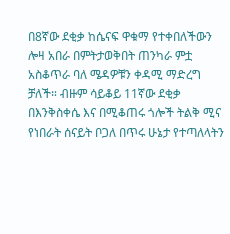በ8ኛው ደቂቃ ከሴናፍ ዋቁማ የተቀበለችውን ሎዛ አበራ በምትታወቅበት ጠንካራ ምቷ አስቆጥራ ባለ ሜዳዎቹን ቀዳሚ ማድረግ ቻለች። ብዙም ሳይቆይ 11ኛው ደቂቃ በእንቅስቀሴ እና በሚቆጠሩ ጎሎች ትልቅ ሚና የነበራት ሰናይት ቦጋለ በጥሩ ሁኔታ የተጣለላትን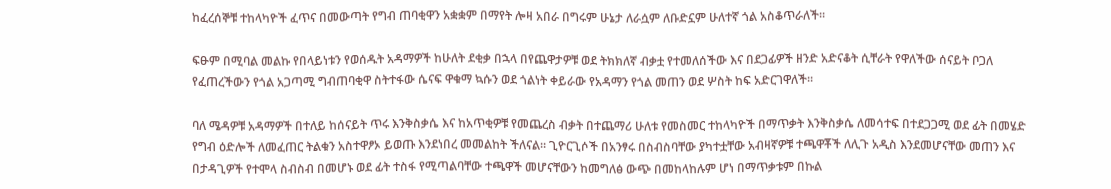ከፈረሰኞቹ ተከላካዮች ፈጥና በመውጣት የግብ ጠባቂዋን አቋቋም በማየት ሎዛ አበራ በግሩም ሁኔታ ለራሷም ለቡድኗም ሁለተኛ ጎል አስቆጥራለች።

ፍፁም በሚባል መልኩ የበላይነቱን የወሰዱት አዳማዎች ከሁለት ደቂቃ በኋላ በየጨዋታዎቹ ወደ ትክክለኛ ብቃቷ የተመለሰችው እና በደጋፊዎች ዘንድ አድናቆት ሲቸራት የዋለችው ሰናይት ቦጋለ የፈጠረችውን የጎል አጋጣሚ ግብጠባቂዋ ስትተፋው ሴናፍ ዋቁማ ኳሱን ወደ ጎልነት ቀይራው የአዳማን የጎል መጠን ወደ ሦስት ከፍ አድርገዋለች።

ባለ ሜዳዎቹ አዳማዎች በተለይ ከሰናይት ጥሩ እንቅስቃሴ እና ከአጥቂዎቹ የመጨረስ ብቃት በተጨማሪ ሁለቱ የመስመር ተከላካዮች በማጥቃት እንቅስቃሴ ለመሳተፍ በተደጋጋሚ ወደ ፊት በመሄድ የግብ ዕድሎች ለመፈጠር ትልቁን አስተዋፆኦ ይወጡ እንደነበረ መመልከት ችለናል። ጊዮርጊሶች በአንፃሩ በስብስባቸው ያካተቷቸው አብዛኛዎቹ ተጫዋቾች ለሊጉ አዲስ እንደመሆናቸው መጠን እና በታዳጊዎች የተሞላ ስብስብ በመሆኑ ወደ ፊት ተስፋ የሚጣልባቸው ተጫዋች መሆናቸውን ከመግለፅ ውጭ በመከላከሉም ሆነ በማጥቃቱም በኩል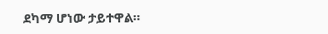ደካማ ሆነው ታይተዋል።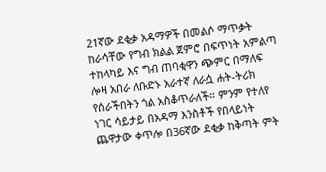21ኛው ደቂቃ አዳማዎች በመልሶ ማጥቃት ከራሳቸው የግብ ክልል ጀምሮ በፍጥነት አምልጣ ተከላካይ እና ግብ ጠባቂዋን ጭምር በማለፍ ሎዛ አበራ ለቡድኑ አራተኛ ለራሷ ሐት-ትሪክ የሰራችበትን ጎል አስቆጥራለች። ምንም የተለየ ነገር ሳይታይ በአዳማ እንስቶች የበላይነት ጨዋታው ቀጥሎ በ36ኛው ደቂቃ ከቅጣት ምት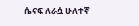ሴናፍ ለራሷ ሁለተኛ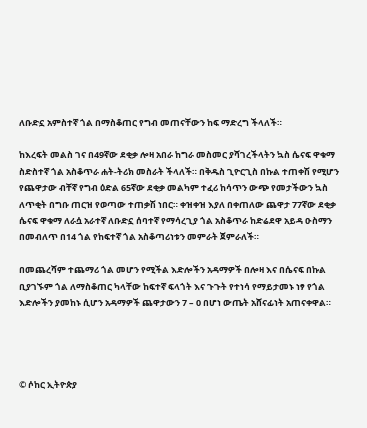ለቡድኗ አምስተኛ ጎል በማስቆጠር የግብ መጠናቸውን ከፍ ማድረግ ችላለች።

ከእረፍት መልስ ገና በ49ኛው ደቂቃ ሎዛ አበራ ከግራ መስመር ያሻገረችላትን ኳስ ሴናፍ ዋቁማ ስድስተኛ ጎል አስቆጥራ ሐት-ትሪክ መስራት ችላለች። በቅዱስ ጊዮርጊስ በኩል ተጠቀሽ የሚሆን የጨዋታው ብቸኛ የግብ ዕድል 65ኛው ደቂቃ መልካም ተፈሪ ከሳጥን ውጭ የመታችውን ኳስ ለጥቂት በግቡ ጠርዝ የወጣው ተጠቃሽ ነበር። ቀዝቀዝ እያለ በቀጠለው ጨዋታ 77ኛው ደቂቃ ሴናፍ ዋቁማ ለራሷ አራተኛ ለቡድኗ ሰባተኛ የማሳረጊያ ጎል አስቆጥራ ከድሬደዋ አይዳ ዑስማን በመብለጥ በ14 ጎል የከፍተኛ ጎል አስቆጣሪነቱን መምራት ጀምራለች።

በመጨረሻም ተጨማሪ ጎል መሆን የሚችል እድሎችን አዳማዎች በሎዛ እና በሴናፍ በኩል ቢያገኙም ጎል ለማስቆጠር ካላቸው ከፍተኛ ፍላጎት እና ጉጉት የተነሳ የማይታመኑ ነፃ የጎል እድሎችን ያመከኑ ሲሆን አዳማዎች ጨዋታውን 7 – 0 በሆነ ውጤት አሸናፊነት አጠናቀዋል።




© ሶከር ኢትዮጵያ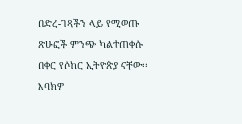በድረ-ገጻችን ላይ የሚወጡ ጽሁፎች ምንጭ ካልተጠቀሱ በቀር የሶከር ኢትዮጵያ ናቸው፡፡ እባክዎ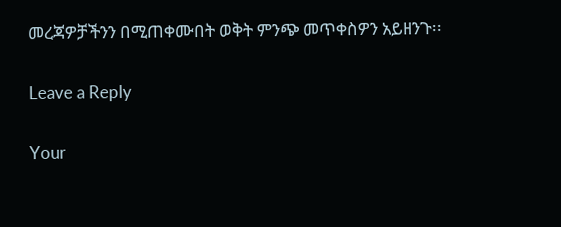መረጃዎቻችንን በሚጠቀሙበት ወቅት ምንጭ መጥቀስዎን አይዘንጉ፡፡

Leave a Reply

Your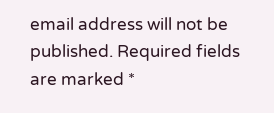email address will not be published. Required fields are marked *